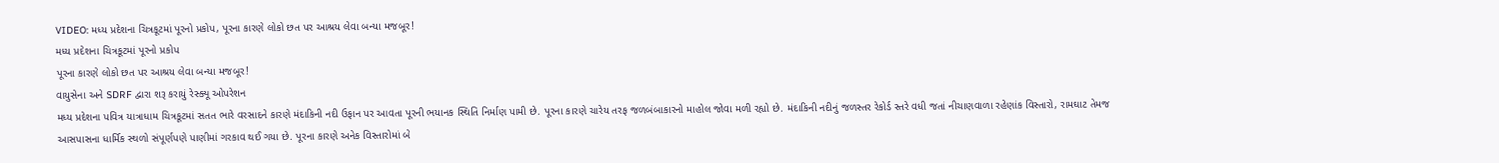VIDEO: મધ્ય પ્રદેશના ચિત્રકૂટમાં પૂરનો પ્રકોપ, પૂરના કારણે લોકો છત પર આશ્રય લેવા બન્યા મજબૂર!
મધ્ય પ્રદેશના ચિત્રકૂટમાં પૂરનો પ્રકોપ
પૂરના કારણે લોકો છત પર આશ્રય લેવા બન્યા મજબૂર!
વાયુસેના અને SDRF દ્વારા શરૂ કરાયું રેસ્ક્યૂ ઓપરેશન
મધ્ય પ્રદેશના પવિત્ર યાત્રાધામ ચિત્રકૂટમાં સતત ભારે વરસાદને કારણે મંદાકિની નદી ઉફાન પર આવતા પૂરની ભયાનક સ્થિતિ નિર્માણ પામી છે. પૂરના કારણે ચારેય તરફ જળબંબાકારનો માહોલ જોવા મળી રહ્યો છે. મંદાકિની નદીનું જળસ્તર રેકોર્ડ સ્તરે વધી જતાં નીચાણવાળા રહેણાંક વિસ્તારો, રામઘાટ તેમજ આસપાસના ધાર્મિક સ્થળો સંપૂર્ણપણે પાણીમાં ગરકાવ થઈ ગયા છે. પૂરના કારણે અનેક વિસ્તારોમાં બે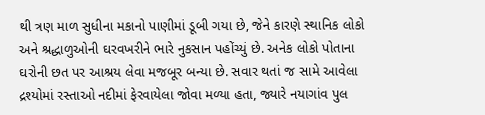થી ત્રણ માળ સુધીના મકાનો પાણીમાં ડૂબી ગયા છે, જેને કારણે સ્થાનિક લોકો અને શ્રદ્ધાળુઓની ઘરવખરીને ભારે નુકસાન પહોંચ્યું છે. અનેક લોકો પોતાના ઘરોની છત પર આશ્રય લેવા મજબૂર બન્યા છે. સવાર થતાં જ સામે આવેલા દ્રશ્યોમાં રસ્તાઓ નદીમાં ફેરવાયેલા જોવા મળ્યા હતા, જ્યારે નયાગાંવ પુલ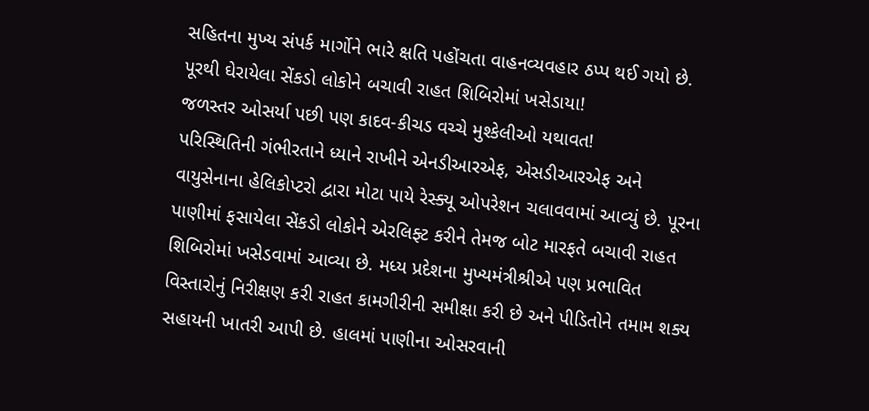સહિતના મુખ્ય સંપર્ક માર્ગોને ભારે ક્ષતિ પહોંચતા વાહનવ્યવહાર ઠપ્પ થઈ ગયો છે.
પૂરથી ઘેરાયેલા સેંકડો લોકોને બચાવી રાહત શિબિરોમાં ખસેડાયા!
જળસ્તર ઓસર્યા પછી પણ કાદવ-કીચડ વચ્ચે મુશ્કેલીઓ યથાવત!
પરિસ્થિતિની ગંભીરતાને ધ્યાને રાખીને એનડીઆરએફ, એસડીઆરએફ અને વાયુસેનાના હેલિકોપ્ટરો દ્વારા મોટા પાયે રેસ્ક્યૂ ઓપરેશન ચલાવવામાં આવ્યું છે. પૂરના પાણીમાં ફસાયેલા સેંકડો લોકોને એરલિફ્ટ કરીને તેમજ બોટ મારફતે બચાવી રાહત શિબિરોમાં ખસેડવામાં આવ્યા છે. મધ્ય પ્રદેશના મુખ્યમંત્રીશ્રીએ પણ પ્રભાવિત વિસ્તારોનું નિરીક્ષણ કરી રાહત કામગીરીની સમીક્ષા કરી છે અને પીડિતોને તમામ શક્ય સહાયની ખાતરી આપી છે. હાલમાં પાણીના ઓસરવાની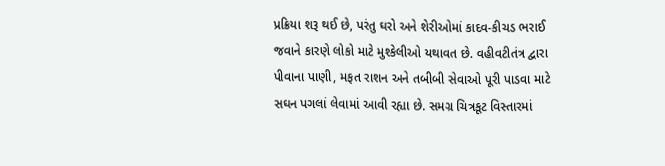પ્રક્રિયા શરૂ થઈ છે, પરંતુ ઘરો અને શેરીઓમાં કાદવ-કીચડ ભરાઈ જવાને કારણે લોકો માટે મુશ્કેલીઓ યથાવત છે. વહીવટીતંત્ર દ્વારા પીવાના પાણી, મફત રાશન અને તબીબી સેવાઓ પૂરી પાડવા માટે સઘન પગલાં લેવામાં આવી રહ્યા છે. સમગ્ર ચિત્રકૂટ વિસ્તારમાં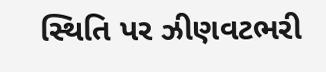સ્થિતિ પર ઝીણવટભરી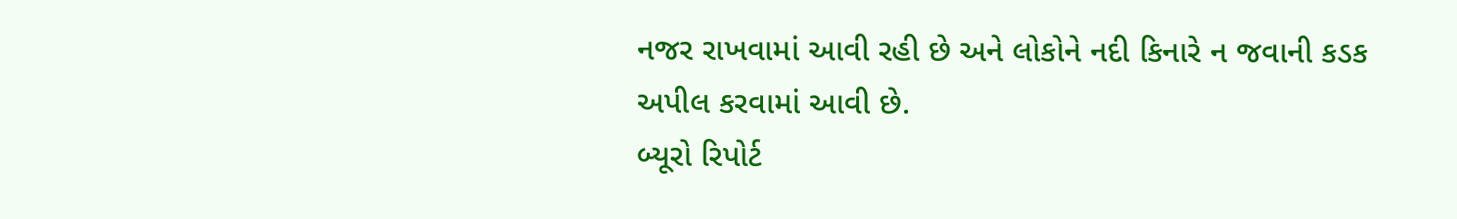નજર રાખવામાં આવી રહી છે અને લોકોને નદી કિનારે ન જવાની કડક અપીલ કરવામાં આવી છે.
બ્યૂરો રિપોર્ટ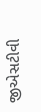જીએસટીવી